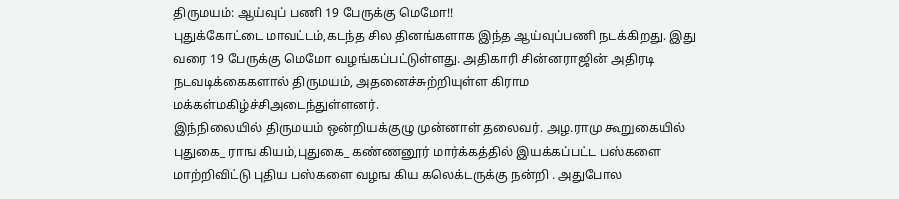திருமயம்: ஆய்வுப் பணி 19 பேருக்கு மெமோ!!
புதுக்கோட்டை மாவட்டம்,கடந்த சில தினங்களாக இந்த ஆய்வுப்பணி நடக்கிறது. இது வரை 19 பேருக்கு மெமோ வழங்கப்பட்டுள்ளது. அதிகாரி சின்னராஜின் அதிரடி நடவடிக்கைகளால் திருமயம், அதனைச்சுற்றியுள்ள கிராம மக்கள்மகிழ்ச்சிஅடைந்துள்ளனர்.
இந்நிலையில் திருமயம் ஒன்றியக்குழு முன்னாள் தலைவர். அழ.ராமு கூறுகையில் புதுகை_ ராங கியம்,புதுகை_ கண்ணனூர் மார்க்கத்தில் இயக்கப்பட்ட பஸ்களை மாற்றிவிட்டு புதிய பஸ்களை வழங கிய கலெக்டருக்கு நன்றி . அதுபோல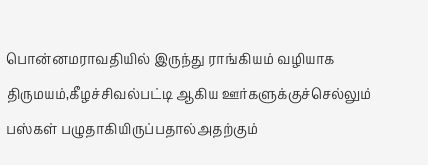பொன்னமராவதியில் இருந்து ராங்கியம் வழியாக திருமயம்,கீழச்சிவல்பட்டி ஆகிய ஊர்களுக்குச்செல்லும் பஸ்கள் பழுதாகியிருப்பதால்அதற்கும்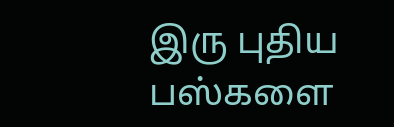இரு புதிய பஸ்களை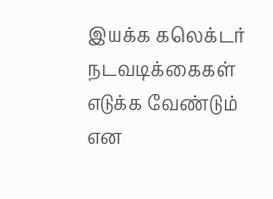இயக்க கலெக்டர் நடவடிக்கைகள் எடுக்க வேண்டும் என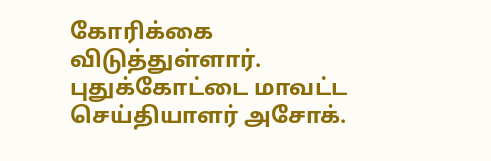கோரிக்கை விடுத்துள்ளார்.
புதுக்கோட்டை மாவட்ட செய்தியாளர் அசோக்.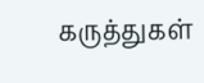கருத்துகள்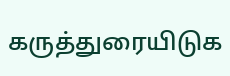கருத்துரையிடுக